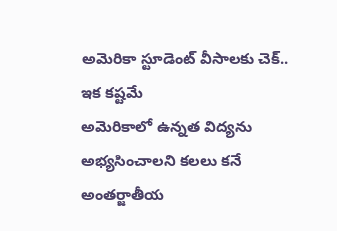అమెరికా స్టూడెంట్ వీసాలకు చెక్.. ఇక కష్టమే
అమెరికాలో ఉన్నత విద్యను అభ్యసించాలని కలలు కనే అంతర్జాతీయ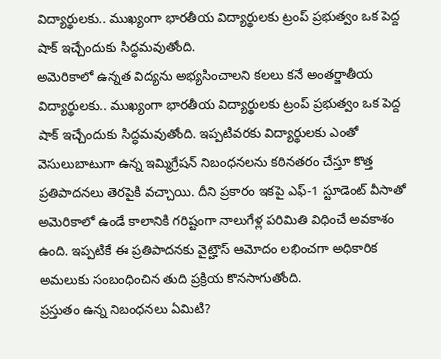విద్యార్థులకు.. ముఖ్యంగా భారతీయ విద్యార్థులకు ట్రంప్ ప్రభుత్వం ఒక పెద్ద షాక్ ఇచ్చేందుకు సిద్ధమవుతోంది.
అమెరికాలో ఉన్నత విద్యను అభ్యసించాలని కలలు కనే అంతర్జాతీయ విద్యార్థులకు.. ముఖ్యంగా భారతీయ విద్యార్థులకు ట్రంప్ ప్రభుత్వం ఒక పెద్ద షాక్ ఇచ్చేందుకు సిద్ధమవుతోంది. ఇప్పటివరకు విద్యార్థులకు ఎంతో వెసులుబాటుగా ఉన్న ఇమ్మిగ్రేషన్ నిబంధనలను కఠినతరం చేస్తూ కొత్త ప్రతిపాదనలు తెరపైకి వచ్చాయి. దీని ప్రకారం ఇకపై ఎఫ్-1 స్టూడెంట్ వీసాతో అమెరికాలో ఉండే కాలానికి గరిష్టంగా నాలుగేళ్ల పరిమితి విధించే అవకాశం ఉంది. ఇప్పటికే ఈ ప్రతిపాదనకు వైట్హౌస్ ఆమోదం లభించగా అధికారిక అమలుకు సంబంధించిన తుది ప్రక్రియ కొనసాగుతోంది.
ప్రస్తుతం ఉన్న నిబంధనలు ఏమిటి?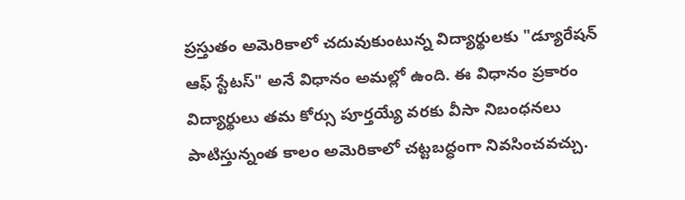ప్రస్తుతం అమెరికాలో చదువుకుంటున్న విద్యార్థులకు "డ్యూరేషన్ ఆఫ్ స్టేటస్" అనే విధానం అమల్లో ఉంది. ఈ విధానం ప్రకారం విద్యార్థులు తమ కోర్సు పూర్తయ్యే వరకు వీసా నిబంధనలు పాటిస్తున్నంత కాలం అమెరికాలో చట్టబద్ధంగా నివసించవచ్చు.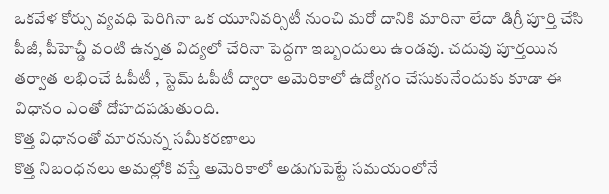ఒకవేళ కోర్సు వ్యవధి పెరిగినా ఒక యూనివర్సిటీ నుంచి మరో దానికి మారినా లేదా డిగ్రీ పూర్తి చేసి పీజీ, పీహెచ్డీ వంటి ఉన్నత విద్యలో చేరినా పెద్దగా ఇబ్బందులు ఉండవు. చదువు పూర్తయిన తర్వాత లభించే ఓపీటీ , స్టెమ్ ఓపీటీ ద్వారా అమెరికాలో ఉద్యోగం చేసుకునేందుకు కూడా ఈ విధానం ఎంతో దోహదపడుతుంది.
కొత్త విధానంతో మారనున్న సమీకరణాలు
కొత్త నిబంధనలు అమల్లోకి వస్తే అమెరికాలో అడుగుపెట్టే సమయంలోనే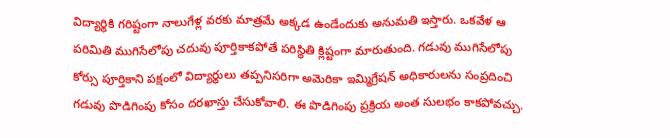విద్యార్థికి గరిష్టంగా నాలుగేళ్ల వరకు మాత్రమే అక్కడ ఉండేందుకు అనుమతి ఇస్తారు. ఒకవేళ ఆ పరిమితి ముగిసేలోపు చదువు పూర్తికాకపోతే పరిస్థితి క్లిష్టంగా మారుతుంది. గడువు ముగిసేలోపు కోర్సు పూర్తికాని పక్షంలో విద్యార్థులు తప్పనిసరిగా అమెరికా ఇమ్మిగ్రేషన్ అధికారులను సంప్రదించి గడువు పొడిగింపు కోసం దరఖాస్తు చేసుకోవాలి. ఈ పొడిగింపు ప్రక్రియ అంత సులభం కాకపోవచ్చు.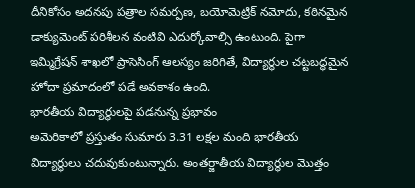దీనికోసం అదనపు పత్రాల సమర్పణ, బయోమెట్రిక్ నమోదు, కఠినమైన డాక్యుమెంట్ పరిశీలన వంటివి ఎదుర్కోవాల్సి ఉంటుంది. పైగా ఇమ్మిగ్రేషన్ శాఖలో ప్రాసెసింగ్ ఆలస్యం జరిగితే, విద్యార్థుల చట్టబద్ధమైన హోదా ప్రమాదంలో పడే అవకాశం ఉంది.
భారతీయ విద్యార్థులపై పడనున్న ప్రభావం
అమెరికాలో ప్రస్తుతం సుమారు 3.31 లక్షల మంది భారతీయ విద్యార్థులు చదువుకుంటున్నారు. అంతర్జాతీయ విద్యార్థుల మొత్తం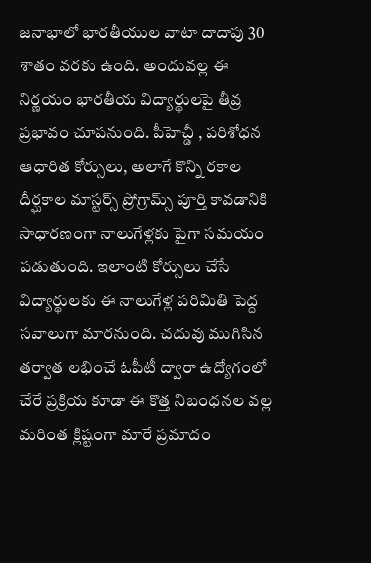జనాభాలో భారతీయుల వాటా దాదాపు 30 శాతం వరకు ఉంది. అందువల్ల ఈ నిర్ణయం భారతీయ విద్యార్థులపై తీవ్ర ప్రభావం చూపనుంది. పీహెచ్డీ , పరిశోధన ఆధారిత కోర్సులు, అలాగే కొన్ని రకాల దీర్ఘకాల మాస్టర్స్ ప్రోగ్రామ్స్ పూర్తి కావడానికి సాధారణంగా నాలుగేళ్లకు పైగా సమయం పడుతుంది. ఇలాంటి కోర్సులు చేసే విద్యార్థులకు ఈ నాలుగేళ్ల పరిమితి పెద్ద సవాలుగా మారనుంది. చదువు ముగిసిన తర్వాత లభించే ఓపీటీ ద్వారా ఉద్యోగంలో చేరే ప్రక్రియ కూడా ఈ కొత్త నిబంధనల వల్ల మరింత క్లిష్టంగా మారే ప్రమాదం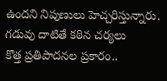ఉందని నిపుణులు హెచ్చరిస్తున్నారు.
గడువు దాటితే కఠిన చర్యలు
కొత్త ప్రతిపాదనల ప్రకారం..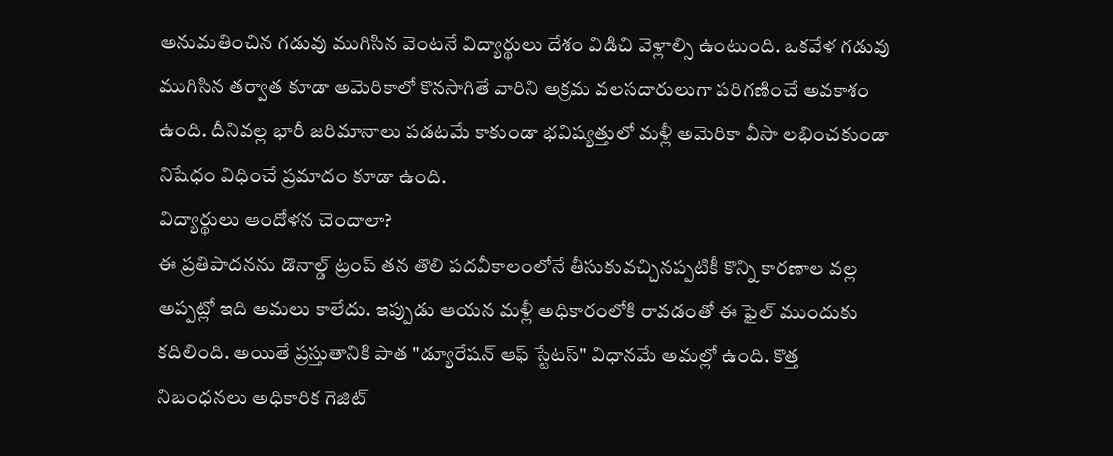అనుమతించిన గడువు ముగిసిన వెంటనే విద్యార్థులు దేశం విడిచి వెళ్లాల్సి ఉంటుంది. ఒకవేళ గడువు ముగిసిన తర్వాత కూడా అమెరికాలో కొనసాగితే వారిని అక్రమ వలసదారులుగా పరిగణించే అవకాశం ఉంది. దీనివల్ల భారీ జరిమానాలు పడటమే కాకుండా భవిష్యత్తులో మళ్లీ అమెరికా వీసా లభించకుండా నిషేధం విధించే ప్రమాదం కూడా ఉంది.
విద్యార్థులు ఆందోళన చెందాలా?
ఈ ప్రతిపాదనను డొనాల్డ్ ట్రంప్ తన తొలి పదవీకాలంలోనే తీసుకువచ్చినప్పటికీ కొన్ని కారణాల వల్ల అప్పట్లో ఇది అమలు కాలేదు. ఇప్పుడు ఆయన మళ్లీ అధికారంలోకి రావడంతో ఈ ఫైల్ ముందుకు కదిలింది. అయితే ప్రస్తుతానికి పాత "డ్యూరేషన్ ఆఫ్ స్టేటస్" విధానమే అమల్లో ఉంది. కొత్త నిబంధనలు అధికారిక గెజిట్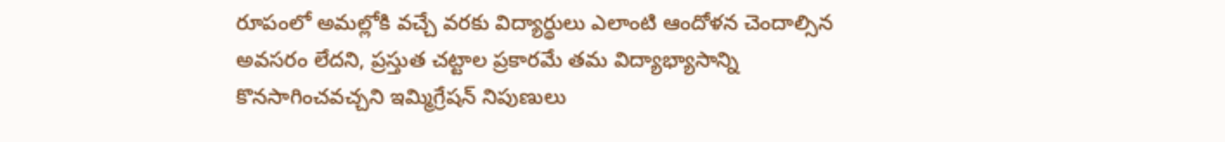రూపంలో అమల్లోకి వచ్చే వరకు విద్యార్థులు ఎలాంటి ఆందోళన చెందాల్సిన అవసరం లేదని, ప్రస్తుత చట్టాల ప్రకారమే తమ విద్యాభ్యాసాన్ని కొనసాగించవచ్చని ఇమ్మిగ్రేషన్ నిపుణులు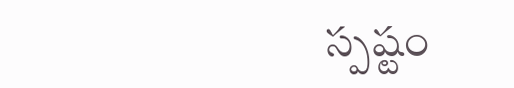స్పష్టం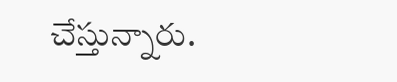చేస్తున్నారు.